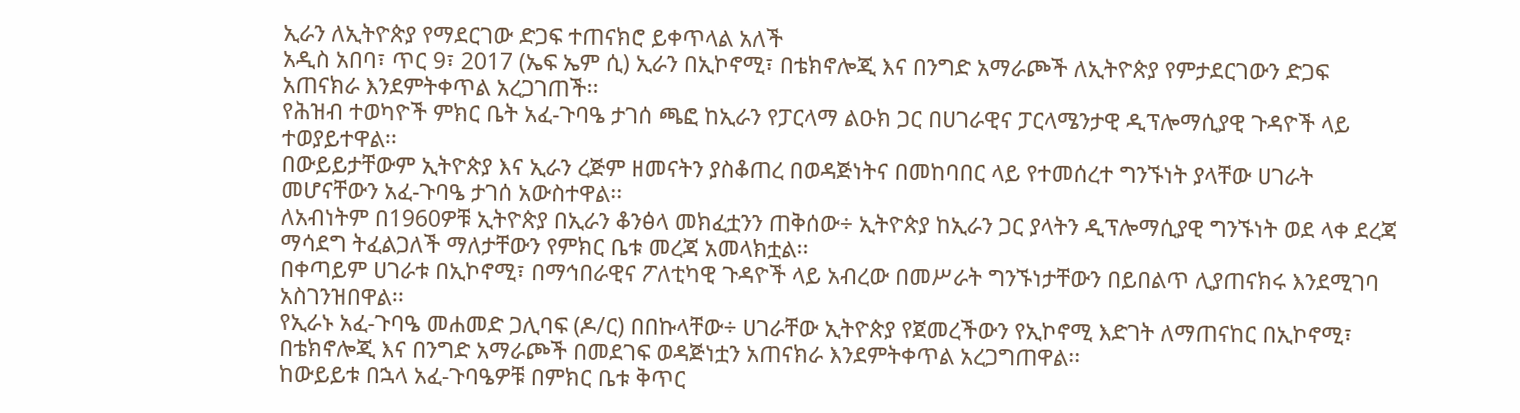ኢራን ለኢትዮጵያ የማደርገው ድጋፍ ተጠናክሮ ይቀጥላል አለች
አዲስ አበባ፣ ጥር 9፣ 2017 (ኤፍ ኤም ሲ) ኢራን በኢኮኖሚ፣ በቴክኖሎጂ እና በንግድ አማራጮች ለኢትዮጵያ የምታደርገውን ድጋፍ አጠናክራ እንደምትቀጥል አረጋገጠች፡፡
የሕዝብ ተወካዮች ምክር ቤት አፈ-ጉባዔ ታገሰ ጫፎ ከኢራን የፓርላማ ልዑክ ጋር በሀገራዊና ፓርላሜንታዊ ዲፕሎማሲያዊ ጉዳዮች ላይ ተወያይተዋል፡፡
በውይይታቸውም ኢትዮጵያ እና ኢራን ረጅም ዘመናትን ያስቆጠረ በወዳጅነትና በመከባበር ላይ የተመሰረተ ግንኙነት ያላቸው ሀገራት መሆናቸውን አፈ-ጉባዔ ታገሰ አውስተዋል፡፡
ለአብነትም በ1960ዎቹ ኢትዮጵያ በኢራን ቆንፅላ መክፈቷንን ጠቅሰው÷ ኢትዮጵያ ከኢራን ጋር ያላትን ዲፕሎማሲያዊ ግንኙነት ወደ ላቀ ደረጃ ማሳደግ ትፈልጋለች ማለታቸውን የምክር ቤቱ መረጃ አመላክቷል፡፡
በቀጣይም ሀገራቱ በኢኮኖሚ፣ በማኅበራዊና ፖለቲካዊ ጉዳዮች ላይ አብረው በመሥራት ግንኙነታቸውን በይበልጥ ሊያጠናክሩ እንደሚገባ አስገንዝበዋል፡፡
የኢራኑ አፈ-ጉባዔ መሐመድ ጋሊባፍ (ዶ/ር) በበኩላቸው÷ ሀገራቸው ኢትዮጵያ የጀመረችውን የኢኮኖሚ እድገት ለማጠናከር በኢኮኖሚ፣ በቴክኖሎጂ እና በንግድ አማራጮች በመደገፍ ወዳጅነቷን አጠናክራ እንደምትቀጥል አረጋግጠዋል፡፡
ከውይይቱ በኋላ አፈ-ጉባዔዎቹ በምክር ቤቱ ቅጥር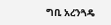ግቢ አረንጓዴ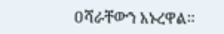ዐሻራቸውን አኑረዋል፡፡